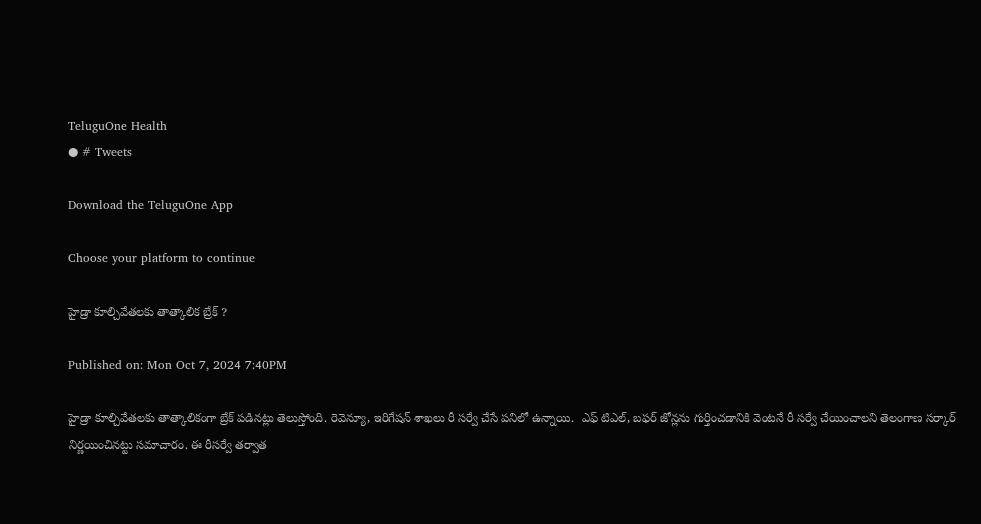TeluguOne Health
● # Tweets

Download the TeluguOne App

Choose your platform to continue

హైడ్రా కూల్చివేతలకు తాత్కాలిక బ్రేక్ ?

Published on: Mon Oct 7, 2024 7:40PM

హైడ్రా కూల్చివేతలకు తాత్కాలికంగా బ్రేక్ పడినట్లు తెలుస్తోంది. రెవెన్యూ, ఇరిగేషన్ శాఖలు రీ సర్వే చేసే పనిలో ఉన్నాయి.  ఎఫ్ టిఎల్, బఫర్ జోన్లను గుర్తించడానికి వెంటనే రీ సర్వే చేయించాలని తెలంగాణ సర్కార్ నిర్ణయించినట్టు సమాచారం. ఈ రీసర్వే తర్వాత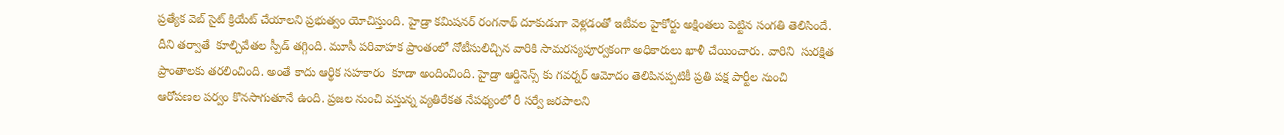ప్రత్యేక వెబ్ సైట్ క్రియేట్ చేయాలని ప్రభుత్వం యోచిస్తుంది. హైడ్రా కమిషనర్ రంగనాథ్ దూకుడుగా వెళ్లడంతో ఇటీవల హైకోర్టు అక్షింతలు పెట్టిన సంగతి తెలిసిందే. దీని తర్వాతే  కూల్చివేతల స్పీడ్ తగ్గింది. మూసీ పరివాహక ప్రాంతంలో నోటీసులిచ్చిన వారికి సామరస్యపూర్వకంగా అధికారులు ఖాళీ చేయించారు. వారిని  సురక్షిత ప్రాంతాలకు తరలించింది. అంతే కాదు ఆర్థిక సహకారం  కూడా అందించింది. హైడ్రా ఆర్డినెన్స్ కు గవర్నర్ ఆమోదం తెలిపినప్పటికీ ప్రతి పక్ష పార్టీల నుంచి ఆరోపణల పర్వం కొనసాగుతూనే ఉంది. ప్రజల నుంచి వస్తున్న వ్యతిరేకత నేపథ్యంలో రీ సర్వే జరపాలని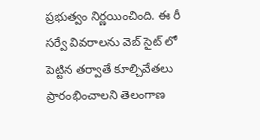ప్రభుత్వం నిర్ణయించింది. ఈ రీ సర్వే వివరాలను వెబ్ సైట్ లో పెట్టిన తర్వాతే కూల్చివేతలు ప్రారంభించాలని తెలంగాణ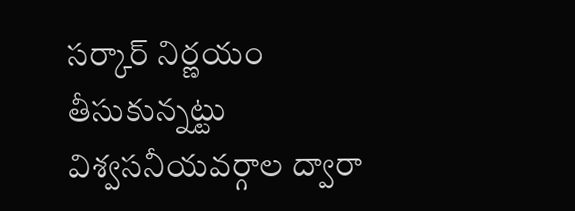సర్కార్ నిర్ణయం తీసుకున్నట్టు విశ్వసనీయవర్గాల ద్వారా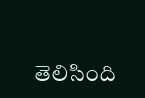తెలిసింది